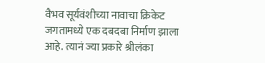वैभव सूर्यवंशीच्या नावाचा क्रिकेट जगतामध्ये एक दबदबा निर्माण झाला आहे. त्यानं ज्या प्रकारे श्रीलंका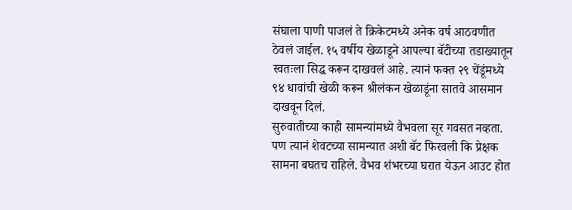संघाला पाणी पाजलं ते क्रिकेटमध्ये अनेक वर्ष आठवणीत ठेवलं जाईल. १५ वर्षीय खेळाडूने आपल्या बॅटीच्या तडाख्यातून स्वतःला सिद्ध करून दाखवलं आहे. त्यानं फक्त २९ चेंडूंमध्ये ९४ धावांची खेळी करून श्रीलंकन खेळाडूंना सातवे आसमान दाखवून दिलं.
सुरुवातीच्या काही सामन्यांमध्ये वैभवला सूर गवसत नव्हता. पण त्यानं शेवटच्या सामन्यात अशी बॅट फिरवली कि प्रेक्षक सामना बघतच राहिले. वैभव शंभरच्या घरात येऊन आउट होत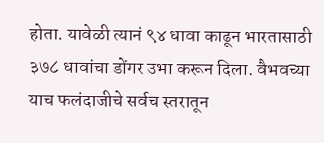होता. यावेळी त्यानं ९४ धावा काढून भारतासाठी ३७८ धावांचा डोंगर उभा करून दिला. वैभवच्या याच फलंदाजीचे सर्वच स्तरातून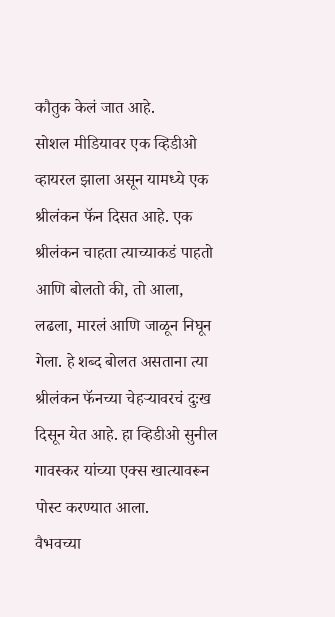कौतुक केलं जात आहे.
सोशल मीडियावर एक व्हिडीओ व्हायरल झाला असून यामध्ये एक श्रीलंकन फॅन दिसत आहे. एक श्रीलंकन चाहता त्याच्याकडं पाहतो आणि बोलतो की, तो आला, लढला, मारलं आणि जाळून निघून गेला. हे शब्द बोलत असताना त्या श्रीलंकन फॅनच्या चेहऱ्यावरचं दुःख दिसून येत आहे. हा व्हिडीओ सुनील गावस्कर यांच्या एक्स खात्यावरून पोस्ट करण्यात आला.
वैभवच्या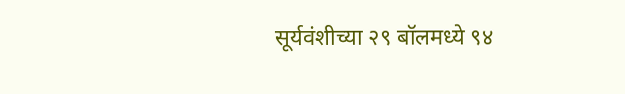सूर्यवंशीच्या २९ बॉलमध्ये ९४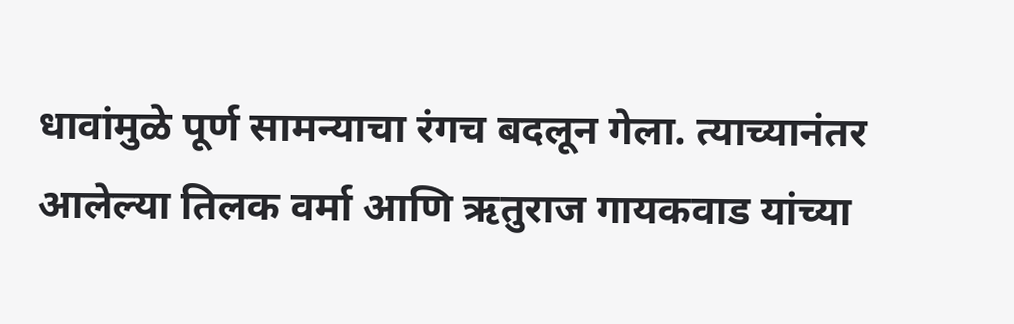धावांमुळे पूर्ण सामन्याचा रंगच बदलून गेला. त्याच्यानंतर आलेल्या तिलक वर्मा आणि ऋतुराज गायकवाड यांच्या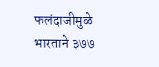फलंदाजीमुळे भारताने ३७७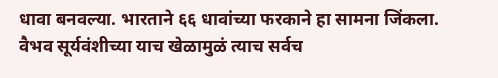धावा बनवल्या. भारताने ६६ धावांच्या फरकाने हा सामना जिंकला. वैभव सूर्यवंशीच्या याच खेळामुळं त्याच सर्वच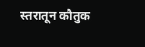स्तरातून कौतुक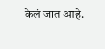केलं जात आहे.